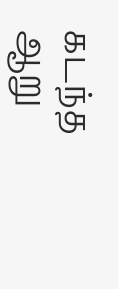கடந்த ஆறு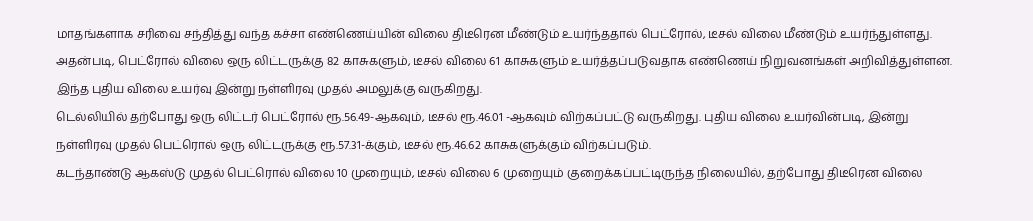மாதங்களாக சரிவை சந்தித்து வந்த கச்சா எண்ணெய்யின் விலை திடீரென மீண்டும் உயர்ந்ததால் பெட்ரோல், டீசல் விலை மீண்டும் உயர்ந்துள்ளது.
அதன்படி, பெட்ரோல் விலை ஒரு லிட்டருக்கு 82 காசுகளும், டீசல் விலை 61 காசுகளும் உயர்த்தப்படுவதாக எண்ணெய் நிறுவனங்கள் அறிவித்துள்ளன. இந்த புதிய விலை உயர்வு இன்று நள்ளிரவு முதல் அமலுக்கு வருகிறது.
டெல்லியில் தற்போது ஒரு லிட்டர் பெட்ரோல் ரூ.56.49-ஆகவும், டீசல் ரூ.46.01 -ஆகவும் விற்கப்பட்டு வருகிறது. புதிய விலை உயர்வின்படி, இன்று நள்ளிரவு முதல் பெட்ரொல் ஒரு லிட்டருக்கு ரூ.57.31-க்கும், டீசல் ரூ.46.62 காசுகளுக்கும் விற்கப்படும்.
கடந்தாண்டு ஆகஸ்டு முதல் பெட்ரொல் விலை 10 முறையும், டீசல் விலை 6 முறையும் குறைக்கப்பட்டிருந்த நிலையில், தற்போது திடீரென விலை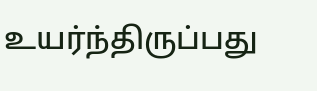உயர்ந்திருப்பது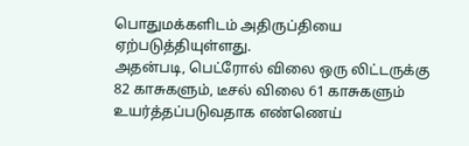பொதுமக்களிடம் அதிருப்தியை ஏற்படுத்தியுள்ளது.
அதன்படி, பெட்ரோல் விலை ஒரு லிட்டருக்கு 82 காசுகளும், டீசல் விலை 61 காசுகளும் உயர்த்தப்படுவதாக எண்ணெய்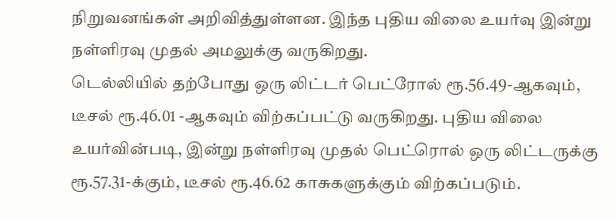நிறுவனங்கள் அறிவித்துள்ளன. இந்த புதிய விலை உயர்வு இன்று நள்ளிரவு முதல் அமலுக்கு வருகிறது.
டெல்லியில் தற்போது ஒரு லிட்டர் பெட்ரோல் ரூ.56.49-ஆகவும், டீசல் ரூ.46.01 -ஆகவும் விற்கப்பட்டு வருகிறது. புதிய விலை உயர்வின்படி, இன்று நள்ளிரவு முதல் பெட்ரொல் ஒரு லிட்டருக்கு ரூ.57.31-க்கும், டீசல் ரூ.46.62 காசுகளுக்கும் விற்கப்படும்.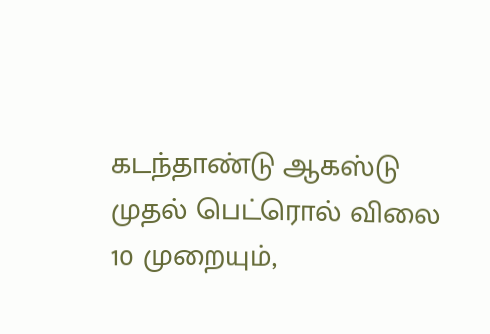கடந்தாண்டு ஆகஸ்டு முதல் பெட்ரொல் விலை 10 முறையும்,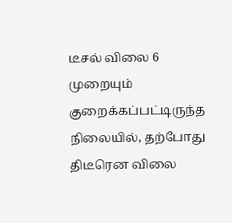டீசல் விலை 6 முறையும் குறைக்கப்பட்டிருந்த நிலையில், தற்போது திடீரென விலை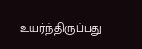உயர்ந்திருப்பது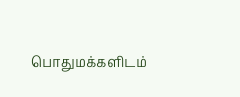பொதுமக்களிடம்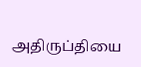அதிருப்தியை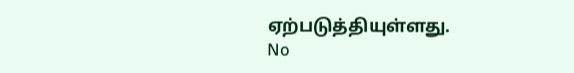ஏற்படுத்தியுள்ளது.
No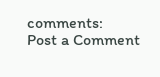comments:
Post a Comment